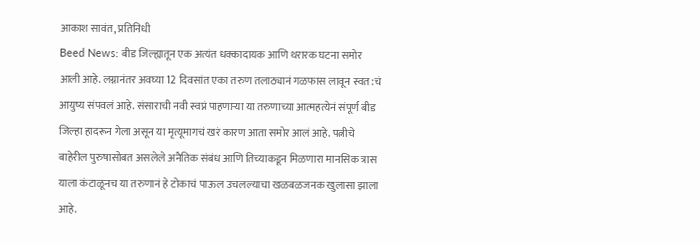आकाश सावंत, प्रतिनिधी
Beed News: बीड जिल्ह्यातून एक अत्यंत धक्कादायक आणि थरारक घटना समोर आली आहे. लग्नानंतर अवघ्या 12 दिवसांत एका तरुण तलाठ्यानं गळफास लावून स्वत:चं आयुष्य संपवलं आहे. संसाराची नवी स्वप्नं पाहणाऱ्या या तरुणाच्या आत्महत्येनं संपूर्ण बीड जिल्हा हादरून गेला असून या मृत्यूमागचं खरं कारण आता समोर आलं आहे. पत्नीचे बाहेरील पुरुषासोबत असलेले अनैतिक संबंध आणि तिच्याकडून मिळणारा मानसिक त्रास याला कंटाळूनच या तरुणानं हे टोकाचं पाऊल उचलल्याचा खळबळजनक खुलासा झाला आहे.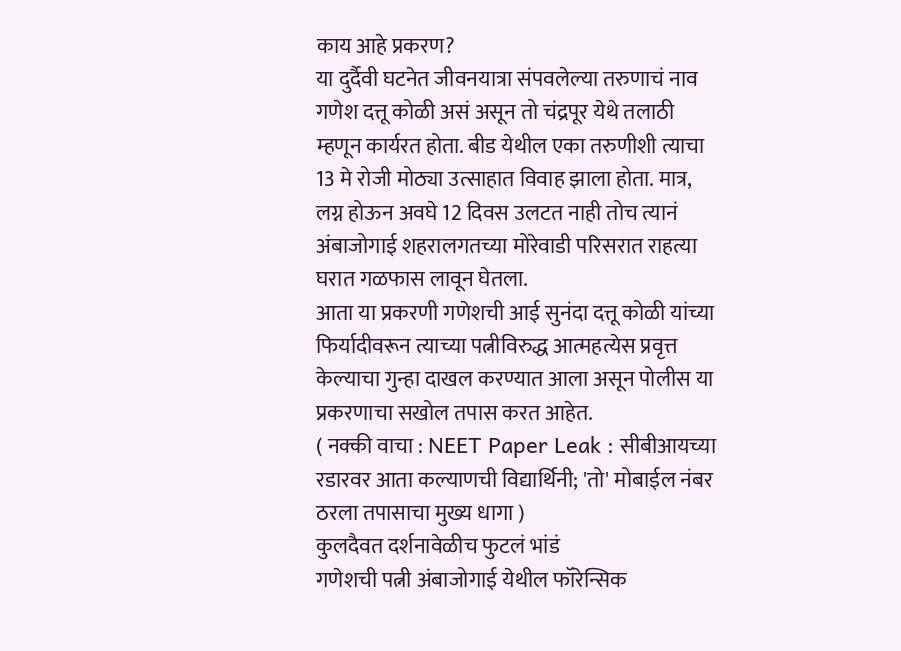काय आहे प्रकरण?
या दुर्दैवी घटनेत जीवनयात्रा संपवलेल्या तरुणाचं नाव गणेश दत्तू कोळी असं असून तो चंद्रपूर येथे तलाठी म्हणून कार्यरत होता. बीड येथील एका तरुणीशी त्याचा 13 मे रोजी मोठ्या उत्साहात विवाह झाला होता. मात्र, लग्न होऊन अवघे 12 दिवस उलटत नाही तोच त्यानं अंबाजोगाई शहरालगतच्या मोरेवाडी परिसरात राहत्या घरात गळफास लावून घेतला.
आता या प्रकरणी गणेशची आई सुनंदा दत्तू कोळी यांच्या फिर्यादीवरून त्याच्या पत्नीविरुद्ध आत्महत्येस प्रवृत्त केल्याचा गुन्हा दाखल करण्यात आला असून पोलीस या प्रकरणाचा सखोल तपास करत आहेत.
( नक्की वाचा : NEET Paper Leak : सीबीआयच्या रडारवर आता कल्याणची विद्यार्थिनी; 'तो' मोबाईल नंबर ठरला तपासाचा मुख्य धागा )
कुलदैवत दर्शनावेळीच फुटलं भांडं
गणेशची पत्नी अंबाजोगाई येथील फॉरेन्सिक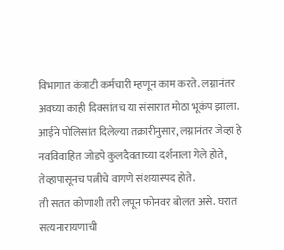विभागात कंत्राटी कर्मचारी म्हणून काम करते. लग्नानंतर अवघ्या काही दिवसांतच या संसारात मोठा भूकंप झाला. आईने पोलिसांत दिलेल्या तक्रारीनुसार, लग्नानंतर जेव्हा हे नवविवाहित जोडपे कुलदैवताच्या दर्शनाला गेले होते, तेव्हापासूनच पत्नीचे वागणे संशयास्पद होते.
ती सतत कोणाशी तरी लपून फोनवर बोलत असे. घरात सत्यनारायणाची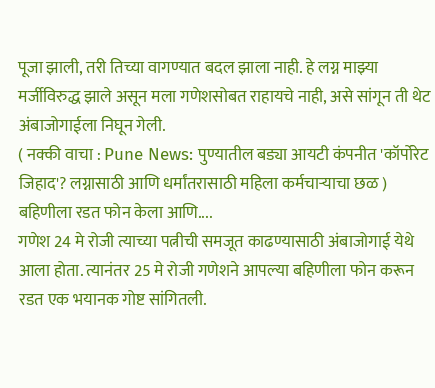पूजा झाली, तरी तिच्या वागण्यात बदल झाला नाही. हे लग्न माझ्या मर्जीविरुद्ध झाले असून मला गणेशसोबत राहायचे नाही, असे सांगून ती थेट अंबाजोगाईला निघून गेली.
( नक्की वाचा : Pune News: पुण्यातील बड्या आयटी कंपनीत 'कॉर्पोरेट जिहाद'? लग्नासाठी आणि धर्मांतरासाठी महिला कर्मचाऱ्याचा छळ )
बहिणीला रडत फोन केला आणि....
गणेश 24 मे रोजी त्याच्या पत्नीची समजूत काढण्यासाठी अंबाजोगाई येथे आला होता. त्यानंतर 25 मे रोजी गणेशने आपल्या बहिणीला फोन करून रडत एक भयानक गोष्ट सांगितली.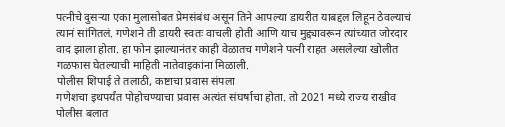पत्नीचे दुसऱ्या एका मुलासोबत प्रेमसंबंध असून तिने आपल्या डायरीत याबद्दल लिहून ठेवल्याचं त्यानं सांगितलं. गणेशने ती डायरी स्वतः वाचली होती आणि याच मुद्द्यावरून त्यांच्यात जोरदार वाद झाला होता. हा फोन झाल्यानंतर काही वेळातच गणेशने पत्नी राहत असलेल्या खोलीत गळफास घेतल्याची माहिती नातेवाइकांना मिळाली.
पोलीस शिपाई ते तलाठी, कष्टाचा प्रवास संपला
गणेशचा इथपर्यंत पोहोचण्याचा प्रवास अत्यंत संघर्षाचा होता. तो 2021 मध्ये राज्य राखीव पोलीस बलात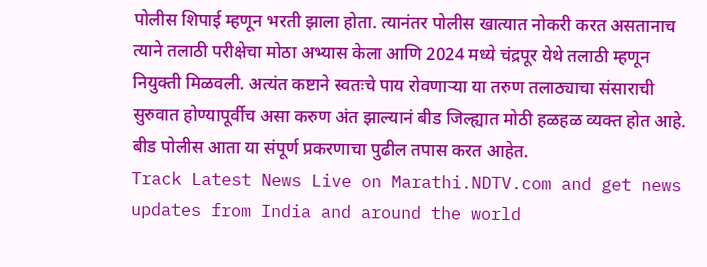पोलीस शिपाई म्हणून भरती झाला होता. त्यानंतर पोलीस खात्यात नोकरी करत असतानाच त्याने तलाठी परीक्षेचा मोठा अभ्यास केला आणि 2024 मध्ये चंद्रपूर येथे तलाठी म्हणून नियुक्ती मिळवली. अत्यंत कष्टाने स्वतःचे पाय रोवणाऱ्या या तरुण तलाठ्याचा संसाराची सुरुवात होण्यापूर्वीच असा करुण अंत झाल्यानं बीड जिल्ह्यात मोठी हळहळ व्यक्त होत आहे. बीड पोलीस आता या संपूर्ण प्रकरणाचा पुढील तपास करत आहेत.
Track Latest News Live on Marathi.NDTV.com and get news updates from India and around the world